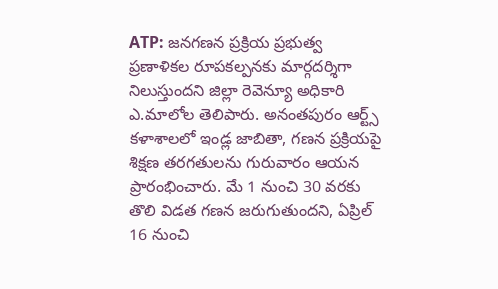ATP: జనగణన ప్రక్రియ ప్రభుత్వ ప్రణాళికల రూపకల్పనకు మార్గదర్శిగా నిలుస్తుందని జిల్లా రెవెన్యూ అధికారి ఎ.మాలోల తెలిపారు. అనంతపురం ఆర్ట్స్ కళాశాలలో ఇండ్ల జాబితా, గణన ప్రక్రియపై శిక్షణ తరగతులను గురువారం ఆయన ప్రారంభించారు. మే 1 నుంచి 30 వరకు తొలి విడత గణన జరుగుతుందని, ఏప్రిల్ 16 నుంచి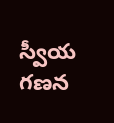స్వీయ గణన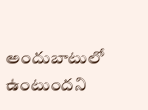అందుబాటులో ఉంటుందని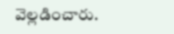వెల్లడించారు.